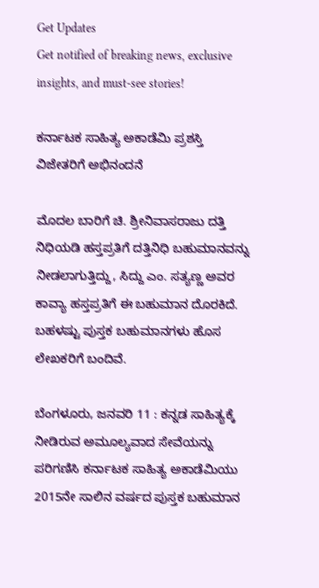Get Updates
Get notified of breaking news, exclusive insights, and must-see stories!

ಕರ್ನಾಟಕ ಸಾಹಿತ್ಯ ಅಕಾಡೆಮಿ ಪ್ರಶಸ್ತಿ ವಿಜೇತರಿಗೆ ಅಭಿನಂದನೆ

ಮೊದಲ ಬಾರಿಗೆ ಚಿ. ಶ್ರೀನಿವಾಸರಾಜು ದತ್ತಿ ನಿಧಿಯಡಿ ಹಸ್ತಪ್ರತಿಗೆ ದತ್ತಿನಿಧಿ ಬಹುಮಾನವನ್ನು ನೀಡಲಾಗುತ್ತಿದ್ದು, ಸಿದ್ದು ಎಂ. ಸತ್ಯಣ್ಣ ಅವರ ಕಾವ್ಯಾ ಹಸ್ತಪ್ರತಿಗೆ ಈ ಬಹುಮಾನ ದೊರಕಿದೆ. ಬಹಳಷ್ಟು ಪುಸ್ತಕ ಬಹುಮಾನಗಳು ಹೊಸ ಲೇಖಕರಿಗೆ ಬಂದಿವೆ.

ಬೆಂಗಳೂರು, ಜನವರಿ 11 : ಕನ್ನಡ ಸಾಹಿತ್ಯಕ್ಕೆ ನೀಡಿರುವ ಅಮೂಲ್ಯವಾದ ಸೇವೆಯನ್ನು ಪರಿಗಣಿಸಿ ಕರ್ನಾಟಕ ಸಾಹಿತ್ಯ ಅಕಾಡೆಮಿಯು 2015ನೇ ಸಾಲಿನ ವರ್ಷದ ಪುಸ್ತಕ ಬಹುಮಾನ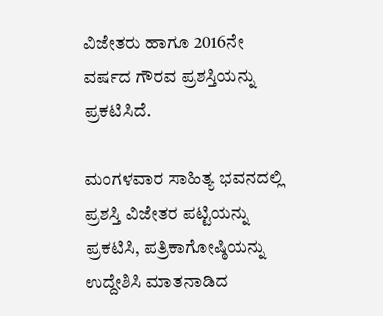ವಿಜೇತರು ಹಾಗೂ 2016ನೇ ವರ್ಷದ ಗೌರವ ಪ್ರಶಸ್ತಿಯನ್ನು ಪ್ರಕಟಿಸಿದೆ.

ಮಂಗಳವಾರ ಸಾಹಿತ್ಯ ಭವನದಲ್ಲಿ ಪ್ರಶಸ್ತಿ ವಿಜೇತರ ಪಟ್ಟಿಯನ್ನು ಪ್ರಕಟಿಸಿ, ಪತ್ರಿಕಾಗೋಷ್ಠಿಯನ್ನು ಉದ್ದೇಶಿಸಿ ಮಾತನಾಡಿದ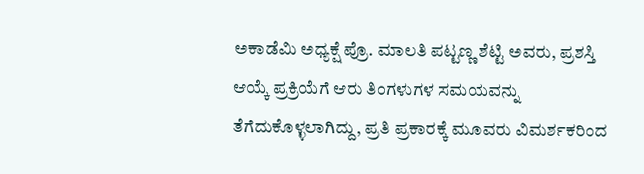ಅಕಾಡೆಮಿ ಅಧ್ಯಕ್ಷೆ ಪ್ರೊ. ಮಾಲತಿ ಪಟ್ಟಣ್ಣ ಶೆಟ್ಟಿ ಅವರು, ಪ್ರಶಸ್ತಿ ಆಯ್ಕೆ ಪ್ರಕ್ರಿಯೆಗೆ ಆರು ತಿಂಗಳುಗಳ ಸಮಯವನ್ನು ತೆಗೆದುಕೊಳ್ಳಲಾಗಿದ್ದು, ಪ್ರತಿ ಪ್ರಕಾರಕ್ಕೆ ಮೂವರು ವಿಮರ್ಶಕರಿಂದ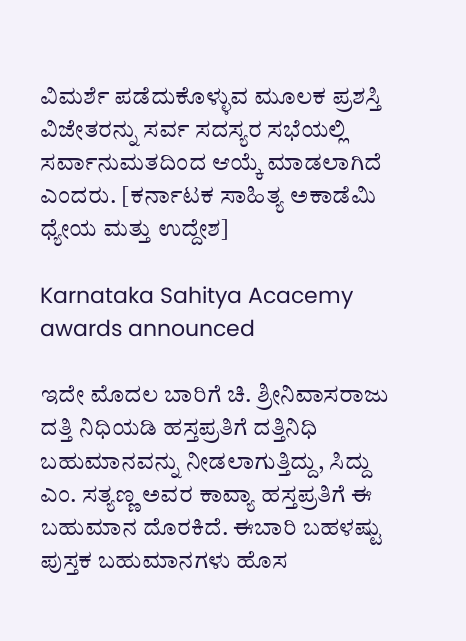ವಿಮರ್ಶೆ ಪಡೆದುಕೊಳ್ಳುವ ಮೂಲಕ ಪ್ರಶಸ್ತಿ ವಿಜೇತರನ್ನು ಸರ್ವ ಸದಸ್ಯರ ಸಭೆಯಲ್ಲಿ ಸರ್ವಾನುಮತದಿಂದ ಆಯ್ಕೆ ಮಾಡಲಾಗಿದೆ ಎಂದರು. [ಕರ್ನಾಟಕ ಸಾಹಿತ್ಯ ಅಕಾಡೆಮಿ ಧ್ಯೇಯ ಮತ್ತು ಉದ್ದೇಶ]

Karnataka Sahitya Acacemy awards announced

ಇದೇ ಮೊದಲ ಬಾರಿಗೆ ಚಿ. ಶ್ರೀನಿವಾಸರಾಜು ದತ್ತಿ ನಿಧಿಯಡಿ ಹಸ್ತಪ್ರತಿಗೆ ದತ್ತಿನಿಧಿ ಬಹುಮಾನವನ್ನು ನೀಡಲಾಗುತ್ತಿದ್ದು, ಸಿದ್ದು ಎಂ. ಸತ್ಯಣ್ಣ ಅವರ ಕಾವ್ಯಾ ಹಸ್ತಪ್ರತಿಗೆ ಈ ಬಹುಮಾನ ದೊರಕಿದೆ. ಈಬಾರಿ ಬಹಳಷ್ಟು ಪುಸ್ತಕ ಬಹುಮಾನಗಳು ಹೊಸ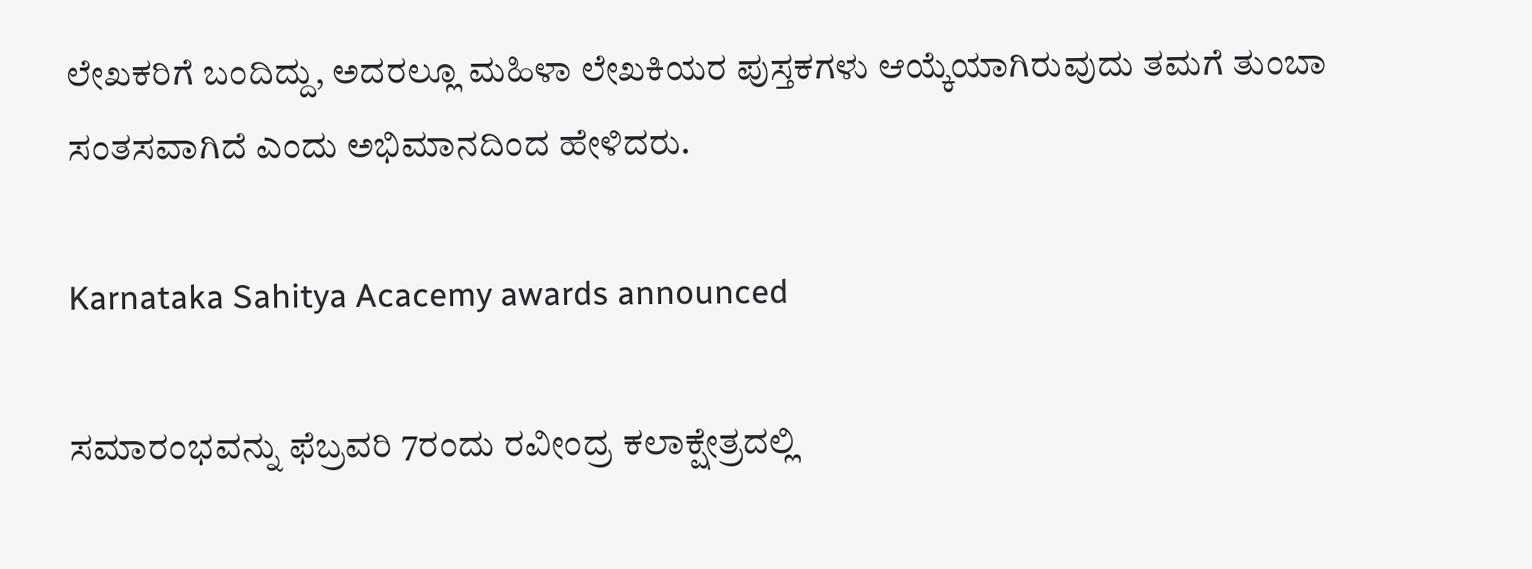ಲೇಖಕರಿಗೆ ಬಂದಿದ್ದು, ಅದರಲ್ಲೂ ಮಹಿಳಾ ಲೇಖಕಿಯರ ಪುಸ್ತಕಗಳು ಆಯ್ಕೆಯಾಗಿರುವುದು ತಮಗೆ ತುಂಬಾ ಸಂತಸವಾಗಿದೆ ಎಂದು ಅಭಿಮಾನದಿಂದ ಹೇಳಿದರು.

Karnataka Sahitya Acacemy awards announced

ಸಮಾರಂಭವನ್ನು ಫೆಬ್ರವರಿ 7ರಂದು ರವೀಂದ್ರ ಕಲಾಕ್ಷೇತ್ರದಲ್ಲಿ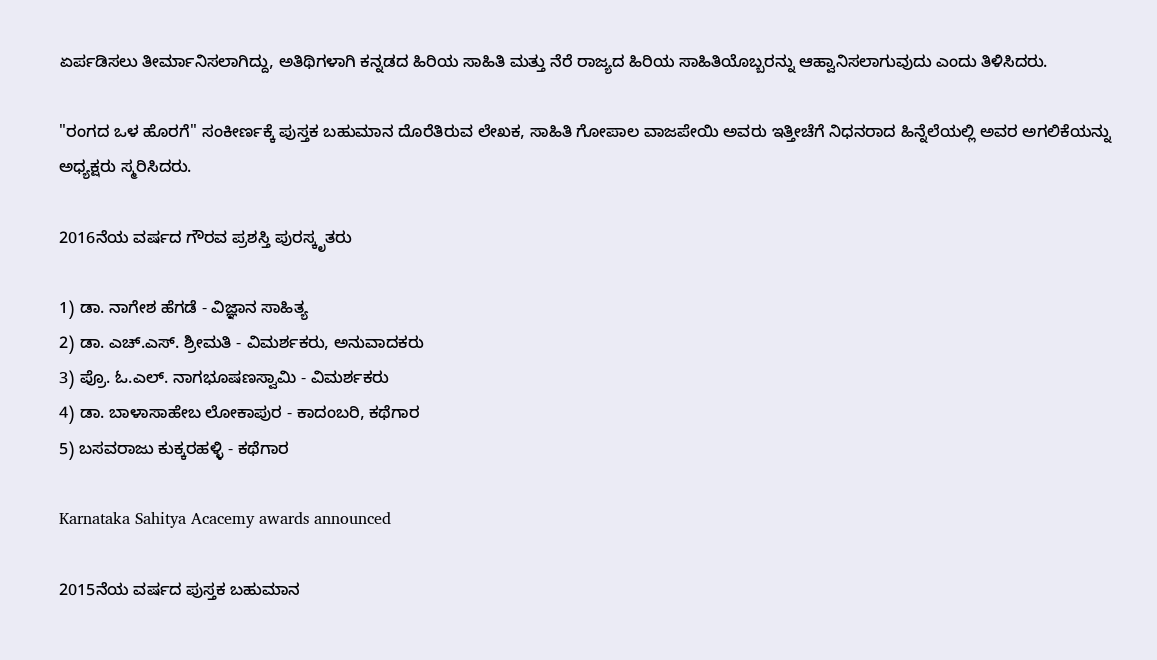ಏರ್ಪಡಿಸಲು ತೀರ್ಮಾನಿಸಲಾಗಿದ್ದು, ಅತಿಥಿಗಳಾಗಿ ಕನ್ನಡದ ಹಿರಿಯ ಸಾಹಿತಿ ಮತ್ತು ನೆರೆ ರಾಜ್ಯದ ಹಿರಿಯ ಸಾಹಿತಿಯೊಬ್ಬರನ್ನು ಆಹ್ವಾನಿಸಲಾಗುವುದು ಎಂದು ತಿಳಿಸಿದರು.

"ರಂಗದ ಒಳ ಹೊರಗೆ" ಸಂಕೀರ್ಣಕ್ಕೆ ಪುಸ್ತಕ ಬಹುಮಾನ ದೊರೆತಿರುವ ಲೇಖಕ, ಸಾಹಿತಿ ಗೋಪಾಲ ವಾಜಪೇಯಿ ಅವರು ಇತ್ತೀಚೆಗೆ ನಿಧನರಾದ ಹಿನ್ನೆಲೆಯಲ್ಲಿ ಅವರ ಅಗಲಿಕೆಯನ್ನು ಅಧ್ಯಕ್ಷರು ಸ್ಮರಿಸಿದರು.

2016ನೆಯ ವರ್ಷದ ಗೌರವ ಪ್ರಶಸ್ತಿ ಪುರಸ್ಕೃತರು

1) ಡಾ. ನಾಗೇಶ ಹೆಗಡೆ - ವಿಜ್ಞಾನ ಸಾಹಿತ್ಯ
2) ಡಾ. ಎಚ್.ಎಸ್. ಶ್ರೀಮತಿ - ವಿಮರ್ಶಕರು, ಅನುವಾದಕರು
3) ಪ್ರೊ. ಓ.ಎಲ್. ನಾಗಭೂಷಣಸ್ವಾಮಿ - ವಿಮರ್ಶಕರು
4) ಡಾ. ಬಾಳಾಸಾಹೇಬ ಲೋಕಾಪುರ - ಕಾದಂಬರಿ, ಕಥೆಗಾರ
5) ಬಸವರಾಜು ಕುಕ್ಕರಹಳ್ಳಿ - ಕಥೆಗಾರ

Karnataka Sahitya Acacemy awards announced

2015ನೆಯ ವರ್ಷದ ಪುಸ್ತಕ ಬಹುಮಾನ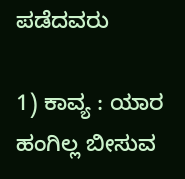ಪಡೆದವರು

1) ಕಾವ್ಯ : ಯಾರ ಹಂಗಿಲ್ಲ ಬೀಸುವ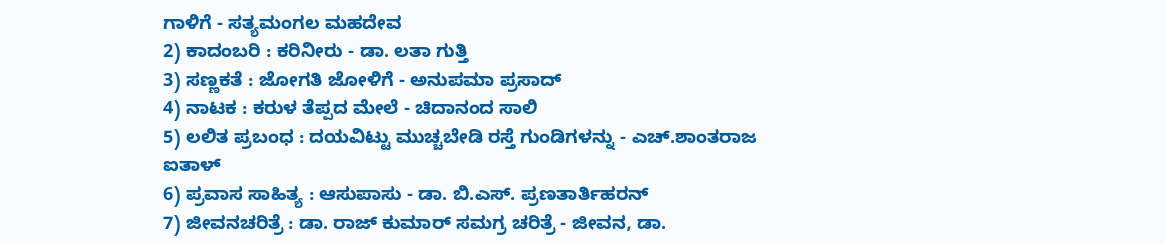ಗಾಳಿಗೆ - ಸತ್ಯಮಂಗಲ ಮಹದೇವ
2) ಕಾದಂಬರಿ : ಕರಿನೀರು - ಡಾ. ಲತಾ ಗುತ್ತಿ
3) ಸಣ್ಣಕತೆ : ಜೋಗತಿ ಜೋಳಿಗೆ - ಅನುಪಮಾ ಪ್ರಸಾದ್
4) ನಾಟಕ : ಕರುಳ ತೆಪ್ಪದ ಮೇಲೆ - ಚಿದಾನಂದ ಸಾಲಿ
5) ಲಲಿತ ಪ್ರಬಂಧ : ದಯವಿಟ್ಟು ಮುಚ್ಚಬೇಡಿ ರಸ್ತೆ ಗುಂಡಿಗಳನ್ನು - ಎಚ್.ಶಾಂತರಾಜ ಐತಾಳ್
6) ಪ್ರವಾಸ ಸಾಹಿತ್ಯ : ಆಸುಪಾಸು - ಡಾ. ಬಿ.ಎಸ್. ಪ್ರಣತಾರ್ತಿಹರನ್
7) ಜೀವನಚರಿತ್ರೆ : ಡಾ. ರಾಜ್ ಕುಮಾರ್ ಸಮಗ್ರ ಚರಿತ್ರೆ - ಜೀವನ, ಡಾ.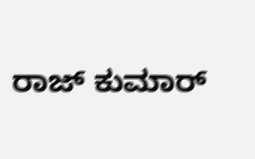ರಾಜ್ ಕುಮಾರ್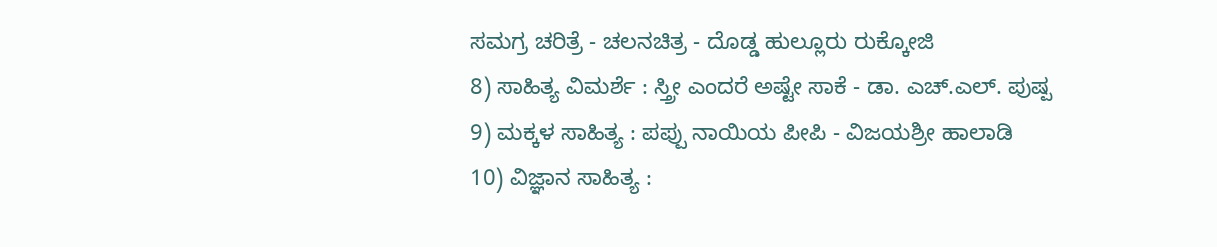ಸಮಗ್ರ ಚರಿತ್ರೆ - ಚಲನಚಿತ್ರ - ದೊಡ್ಡ ಹುಲ್ಲೂರು ರುಕ್ಕೋಜಿ
8) ಸಾಹಿತ್ಯ ವಿಮರ್ಶೆ : ಸ್ತ್ರೀ ಎಂದರೆ ಅಷ್ಟೇ ಸಾಕೆ - ಡಾ. ಎಚ್.ಎಲ್. ಪುಷ್ಪ
9) ಮಕ್ಕಳ ಸಾಹಿತ್ಯ : ಪಪ್ಪು ನಾಯಿಯ ಪೀಪಿ - ವಿಜಯಶ್ರೀ ಹಾಲಾಡಿ
10) ವಿಜ್ಞಾನ ಸಾಹಿತ್ಯ :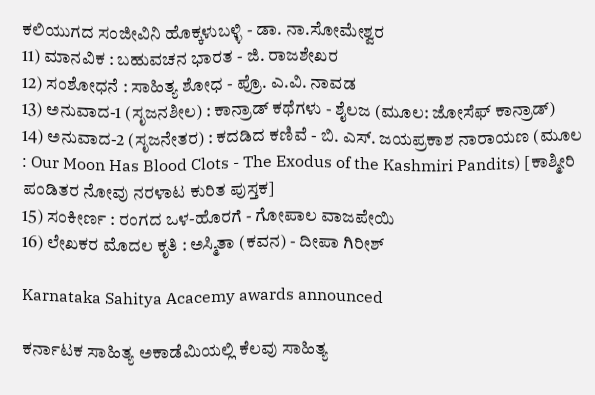ಕಲಿಯುಗದ ಸಂಜೀವಿನಿ ಹೊಕ್ಕಳುಬಳ್ಳಿ - ಡಾ. ನಾ.ಸೋಮೇಶ್ವರ
11) ಮಾನವಿಕ : ಬಹುವಚನ ಭಾರತ - ಜಿ. ರಾಜಶೇಖರ
12) ಸಂಶೋಧನೆ : ಸಾಹಿತ್ಯ ಶೋಧ - ಪ್ರೊ. ಎ.ವಿ. ನಾವಡ
13) ಅನುವಾದ-1 (ಸೃಜನಶೀಲ) : ಕಾನ್ರಾಡ್ ಕಥೆಗಳು - ಶೈಲಜ (ಮೂಲ: ಜೋಸೆಫ್ ಕಾನ್ರಾಡ್)
14) ಅನುವಾದ-2 (ಸೃಜನೇತರ) : ಕದಡಿದ ಕಣಿವೆ - ಬಿ. ಎಸ್. ಜಯಪ್ರಕಾಶ ನಾರಾಯಣ (ಮೂಲ : Our Moon Has Blood Clots - The Exodus of the Kashmiri Pandits) [ಕಾಶ್ಮೀರಿ ಪಂಡಿತರ ನೋವು ನರಳಾಟ ಕುರಿತ ಪುಸ್ತಕ]
15) ಸಂಕೀರ್ಣ : ರಂಗದ ಒಳ-ಹೊರಗೆ - ಗೋಪಾಲ ವಾಜಪೇಯಿ
16) ಲೇಖಕರ ಮೊದಲ ಕೃತಿ : ಅಸ್ಮಿತಾ (ಕವನ) - ದೀಪಾ ಗಿರೀಶ್

Karnataka Sahitya Acacemy awards announced

ಕರ್ನಾಟಕ ಸಾಹಿತ್ಯ ಅಕಾಡೆಮಿಯಲ್ಲಿ ಕೆಲವು ಸಾಹಿತ್ಯ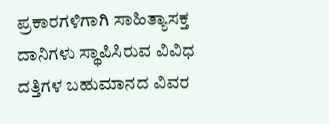ಪ್ರಕಾರಗಳಿಗಾಗಿ ಸಾಹಿತ್ಯಾಸಕ್ತ ದಾನಿಗಳು ಸ್ಥಾಪಿಸಿರುವ ವಿವಿಧ ದತ್ತಿಗಳ ಬಹುಮಾನದ ವಿವರ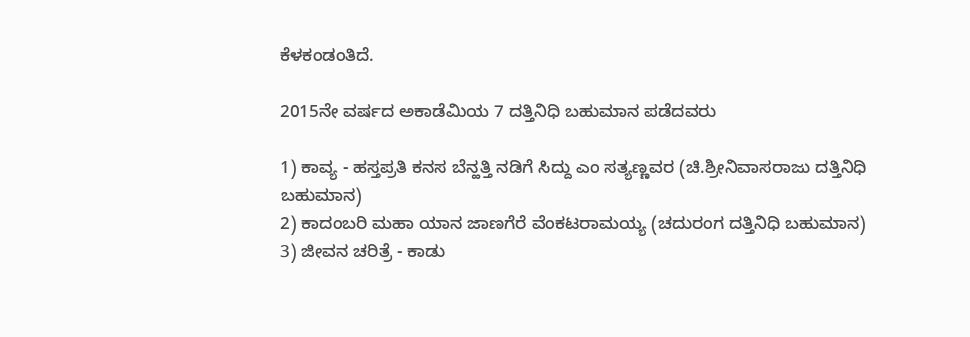ಕೆಳಕಂಡಂತಿದೆ.

2015ನೇ ವರ್ಷದ ಅಕಾಡೆಮಿಯ 7 ದತ್ತಿನಿಧಿ ಬಹುಮಾನ ಪಡೆದವರು

1) ಕಾವ್ಯ - ಹಸ್ತಪ್ರತಿ ಕನಸ ಬೆನ್ಹತ್ತಿ ನಡಿಗೆ ಸಿದ್ದು ಎಂ ಸತ್ಯಣ್ಣವರ (ಚಿ.ಶ್ರೀನಿವಾಸರಾಜು ದತ್ತಿನಿಧಿ ಬಹುಮಾನ)
2) ಕಾದಂಬರಿ ಮಹಾ ಯಾನ ಜಾಣಗೆರೆ ವೆಂಕಟರಾಮಯ್ಯ (ಚದುರಂಗ ದತ್ತಿನಿಧಿ ಬಹುಮಾನ)
3) ಜೀವನ ಚರಿತ್ರೆ - ಕಾಡು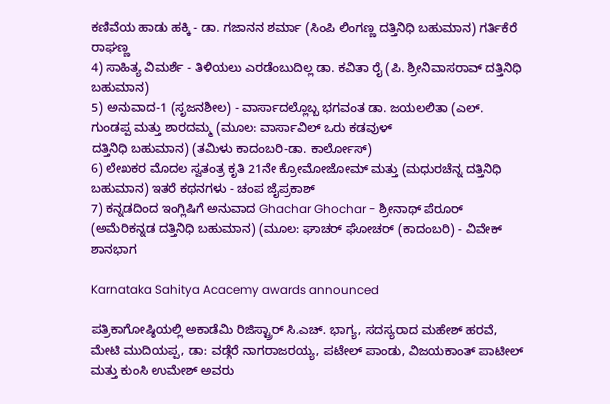ಕಣಿವೆಯ ಹಾಡು ಹಕ್ಕಿ - ಡಾ. ಗಜಾನನ ಶರ್ಮಾ (ಸಿಂಪಿ ಲಿಂಗಣ್ಣ ದತ್ತಿನಿಧಿ ಬಹುಮಾನ) ಗರ್ತಿಕೆರೆ ರಾಘಣ್ಣ
4) ಸಾಹಿತ್ಯ ವಿಮರ್ಶೆ - ತಿಳಿಯಲು ಎರಡೆಂಬುದಿಲ್ಲ ಡಾ. ಕವಿತಾ ರೈ (ಪಿ. ಶ್ರೀನಿವಾಸರಾವ್ ದತ್ತಿನಿಧಿ ಬಹುಮಾನ)
5) ಅನುವಾದ-1 (ಸೃಜನಶೀಲ) - ವಾರ್ಸಾದಲ್ಲೊಬ್ಬ ಭಗವಂತ ಡಾ. ಜಯಲಲಿತಾ (ಎಲ್. ಗುಂಡಪ್ಪ ಮತ್ತು ಶಾರದಮ್ಮ (ಮೂಲ: ವಾರ್ಸಾವಿಲ್ ಒರು ಕಡವುಳ್
ದತ್ತಿನಿಧಿ ಬಹುಮಾನ) (ತಮಿಳು ಕಾದಂಬರಿ-ಡಾ. ಕಾರ್ಲೋಸ್)
6) ಲೇಖಕರ ಮೊದಲ ಸ್ವತಂತ್ರ ಕೃತಿ 21ನೇ ಕ್ರೋಮೋಜೋಮ್ ಮತ್ತು (ಮಧುರಚೆನ್ನ ದತ್ತಿನಿಧಿ ಬಹುಮಾನ) ಇತರೆ ಕಥನಗಳು - ಚಂಪ ಜೈಪ್ರಕಾಶ್
7) ಕನ್ನಡದಿಂದ ಇಂಗ್ಲಿಷಿಗೆ ಅನುವಾದ Ghachar Ghochar - ಶ್ರೀನಾಥ್ ಪೆರೂರ್ (ಅಮೆರಿಕನ್ನಡ ದತ್ತಿನಿಧಿ ಬಹುಮಾನ) (ಮೂಲ: ಘಾಚರ್ ಘೋಚರ್ (ಕಾದಂಬರಿ) - ವಿವೇಕ್ ಶಾನಭಾಗ

Karnataka Sahitya Acacemy awards announced

ಪತ್ರಿಕಾಗೋಷ್ಠಿಯಲ್ಲಿ ಅಕಾಡೆಮಿ ರಿಜಿಸ್ಟ್ರಾರ್ ಸಿ.ಎಚ್. ಭಾಗ್ಯ, ಸದಸ್ಯರಾದ ಮಹೇಶ್ ಹರವೆ, ಮೇಟಿ ಮುದಿಯಪ್ಪ, ಡಾ: ವಡ್ಗೆರೆ ನಾಗರಾಜರಯ್ಯ, ಪಟೇಲ್ ಪಾಂಡು, ವಿಜಯಕಾಂತ್ ಪಾಟೀಲ್ ಮತ್ತು ಕುಂಸಿ ಉಮೇಶ್ ಅವರು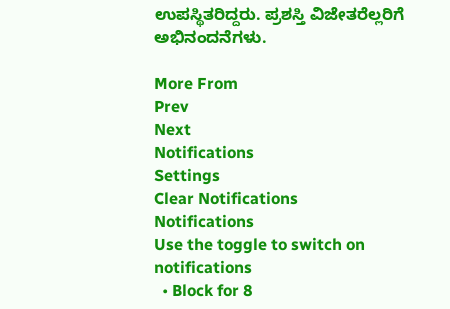ಉಪಸ್ಥಿತರಿದ್ದರು. ಪ್ರಶಸ್ತಿ ವಿಜೇತರೆಲ್ಲರಿಗೆ ಅಭಿನಂದನೆಗಳು.

More From
Prev
Next
Notifications
Settings
Clear Notifications
Notifications
Use the toggle to switch on notifications
  • Block for 8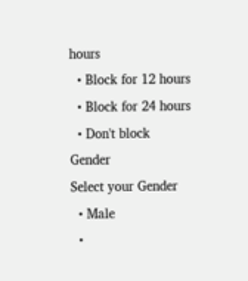hours
  • Block for 12 hours
  • Block for 24 hours
  • Don't block
Gender
Select your Gender
  • Male
  •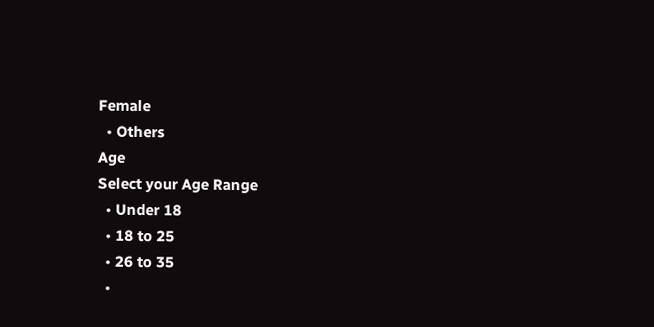Female
  • Others
Age
Select your Age Range
  • Under 18
  • 18 to 25
  • 26 to 35
  •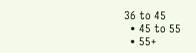36 to 45
  • 45 to 55
  • 55+